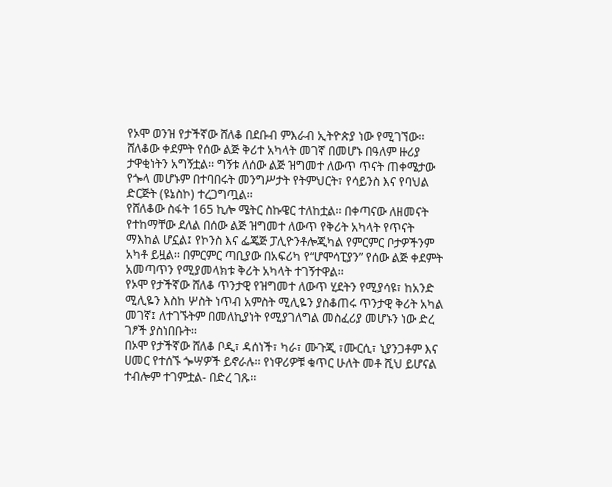የኦሞ ወንዝ የታችኛው ሸለቆ በደቡብ ምእራብ ኢትዮጵያ ነው የሚገኘው፡፡ ሸለቆው ቀደምት የሰው ልጅ ቅሪተ አካላት መገኛ በመሆኑ በዓለም ዙሪያ ታዋቂነትን አግኝቷል፡፡ ግኝቱ ለሰው ልጅ ዝግመተ ለውጥ ጥናት ጠቀሜታው የጐላ መሆኑም በተባበሩት መንግሥታት የትምህርት፣ የሳይንስ እና የባህል ድርጅት (ዩኔስኮ) ተረጋግጧል፡፡
የሸለቆው ስፋት 165 ኪሎ ሜትር ስኩዌር ተለከቷል፡፡ በቀጣናው ለዘመናት የተከማቸው ደለል በሰው ልጅ ዝግመተ ለውጥ የቅሪት አካላት የጥናት ማእከል ሆኗል፤ የኮንስ እና ፌጄጅ ፓሊዮንቶሎጂካል የምርምር ቦታዎችንም አካቶ ይዟል፡፡ በምርምር ጣቢያው በአፍሪካ የ“ሆሞሳፒያን” የሰው ልጅ ቀደምት አመጣጥን የሚያመላክቱ ቅሪት አካላት ተገኝተዋል፡፡
የኦሞ የታችኛው ሸለቆ ጥንታዊ የዝግመተ ለውጥ ሂደትን የሚያሳዩ፣ ከአንድ ሚሊዬን እስከ ሦስት ነጥብ አምስት ሚሊዬን ያስቆጠሩ ጥንታዊ ቅሪት አካል መገኛ፤ ለተገኙትም በመለኪያነት የሚያገለግል መስፈሪያ መሆኑን ነው ድረ ገፆች ያስነበቡት፡፡
በኦሞ የታችኛው ሸለቆ ቦዲ፣ ዳሰነች፣ ካራ፣ ሙጉጂ ፣ሙርሲ፣ ኒያንጋቶም እና ሀመር የተሰኙ ጐሣዎች ይኖራሉ፡፡ የነዋሪዎቹ ቁጥር ሁለት መቶ ሺህ ይሆናል ተብሎም ተገምቷል- በድረ ገጹ፡፡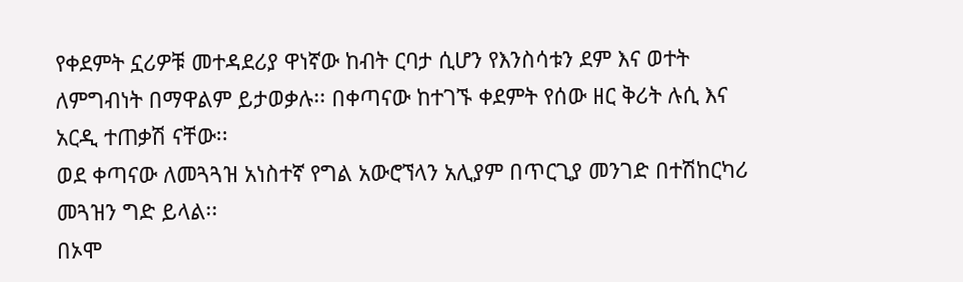የቀደምት ኗሪዎቹ መተዳደሪያ ዋነኛው ከብት ርባታ ሲሆን የእንስሳቱን ደም እና ወተት ለምግብነት በማዋልም ይታወቃሉ፡፡ በቀጣናው ከተገኙ ቀደምት የሰው ዘር ቅሪት ሉሲ እና አርዲ ተጠቃሽ ናቸው፡፡
ወደ ቀጣናው ለመጓጓዝ አነስተኛ የግል አውሮኘላን አሊያም በጥርጊያ መንገድ በተሽከርካሪ መጓዝን ግድ ይላል፡፡
በኦሞ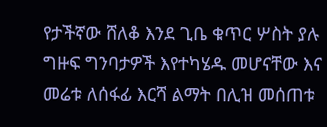የታችኛው ሸለቆ እንደ ጊቤ ቁጥር ሦስት ያሉ ግዙፍ ግንባታዎች እየተካሄዱ መሆናቸው እና መሬቱ ለሰፋፊ እርሻ ልማት በሊዝ መሰጠቱ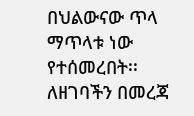በህልውናው ጥላ ማጥላቱ ነው የተሰመረበት፡፡
ለዘገባችን በመረጃ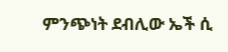ምንጭነት ደብሊው ኤች ሲ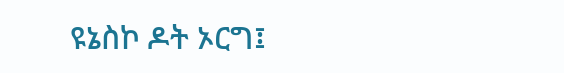ዩኔስኮ ዶት ኦርግ፤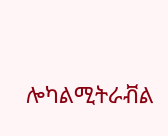ሎካልሚትራቭል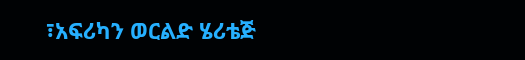፣አፍሪካን ወርልድ ሄሪቴጅ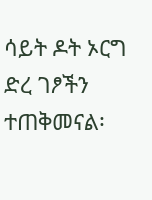ሳይት ዶት ኦርግ ድረ ገፆችን ተጠቅመናል፡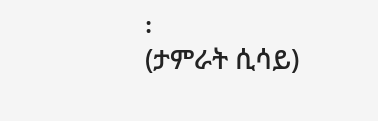፡
(ታምራት ሲሳይ)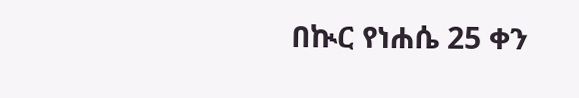በኲር የነሐሴ 25 ቀን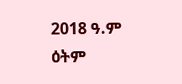2018 ዓ.ም ዕትም